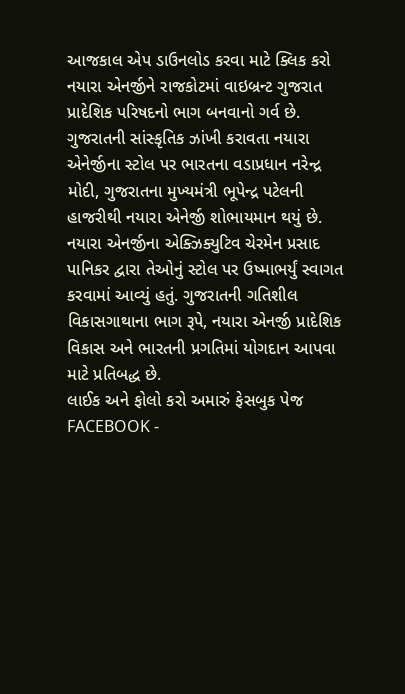આજકાલ એપ ડાઉનલોડ કરવા માટે ક્લિક કરો
નયારા એનર્જીને રાજકોટમાં વાઇબ્રન્ટ ગુજરાત પ્રાદેશિક પરિષદનો ભાગ બનવાનો ગર્વ છે. ગુજરાતની સાંસ્કૃતિક ઝાંખી કરાવતા નયારા એનેર્જીના સ્ટોલ પર ભારતના વડાપ્રધાન નરેન્દ્ર મોદી, ગુજરાતના મુખ્યમંત્રી ભૂપેન્દ્ર પટેલની હાજરીથી નયારા એનેર્જી શોભાયમાન થયું છે. નયારા એનર્જીના એક્ઝિક્યુટિવ ચેરમેન પ્રસાદ પાનિકર દ્વારા તેઓનું સ્ટોલ પર ઉષ્માભર્યું સ્વાગત કરવામાં આવ્યું હતું. ગુજરાતની ગતિશીલ વિકાસગાથાના ભાગ રૂપે, નયારા એનર્જી પ્રાદેશિક વિકાસ અને ભારતની પ્રગતિમાં યોગદાન આપવા માટે પ્રતિબદ્ધ છે.
લાઈક અને ફોલો કરો અમારું ફેસબુક પેજ FACEBOOK -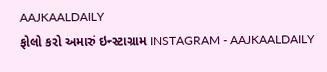AAJKAALDAILY
ફોલો કરો અમારું ઇન્સ્ટાગ્રામ INSTAGRAM - AAJKAALDAILY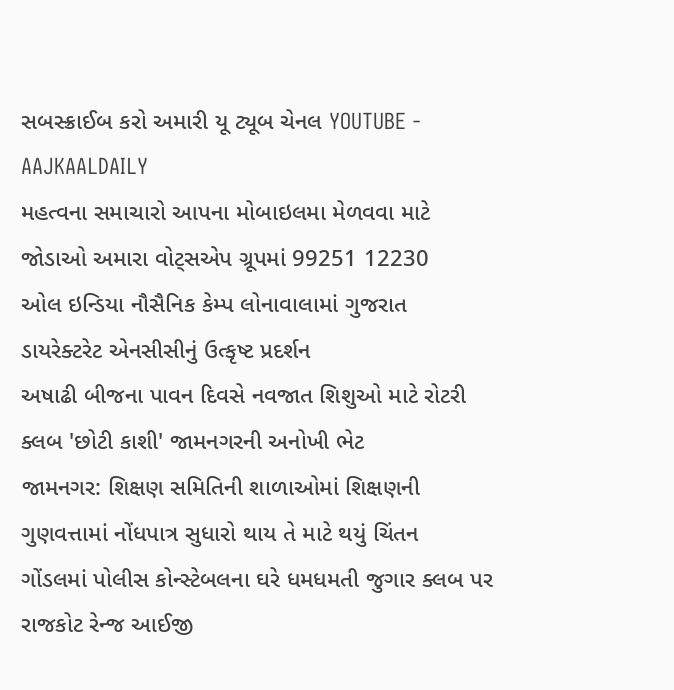સબસ્ક્રાઈબ કરો અમારી યૂ ટ્યૂબ ચેનલ YOUTUBE - AAJKAALDAILY
મહત્વના સમાચારો આપના મોબાઇલમા મેળવવા માટે જોડાઓ અમારા વોટ્સએપ ગ્રૂપમાં 99251 12230
ઓલ ઇન્ડિયા નૌસૈનિક કેમ્પ લોનાવાલામાં ગુજરાત ડાયરેક્ટરેટ એનસીસીનું ઉત્કૃષ્ટ પ્રદર્શન
અષાઢી બીજના પાવન દિવસે નવજાત શિશુઓ માટે રોટરી ક્લબ 'છોટી કાશી' જામનગરની અનોખી ભેટ
જામનગર: શિક્ષણ સમિતિની શાળાઓમાં શિક્ષણની ગુણવત્તામાં નોંધપાત્ર સુધારો થાય તે માટે થયું ચિંતન
ગોંડલમાં પોલીસ કોન્સ્ટેબલના ઘરે ધમધમતી જુગાર ક્લબ પર રાજકોટ રેન્જ આઈજી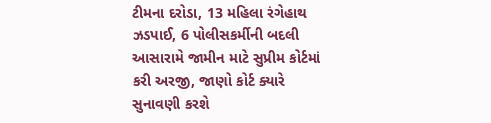ટીમના દરોડા, 13 મહિલા રંગેહાથ ઝડપાઈ, 6 પોલીસકર્મીની બદલી
આસારામે જામીન માટે સુપ્રીમ કોર્ટમાં કરી અરજી, જાણો કોર્ટ ક્યારે સુનાવણી કરશે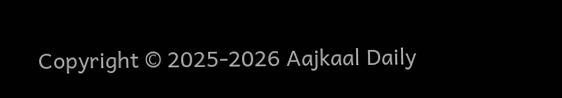Copyright © 2025-2026 Aajkaal Daily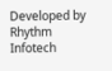Developed by Rhythm Infotech